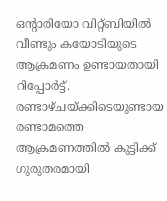ഒൻ്റാരിയോ വിറ്റ്ബിയിൽ വീണ്ടും കയോടിയുടെ ആക്രമണം ഉണ്ടായതായി റിപ്പോർട്ട്. രണ്ടാഴ്ചയ്ക്കിടെയുണ്ടായ രണ്ടാമത്തെ ആക്രമണത്തിൽ കുട്ടിക്ക് ഗുരുതരമായി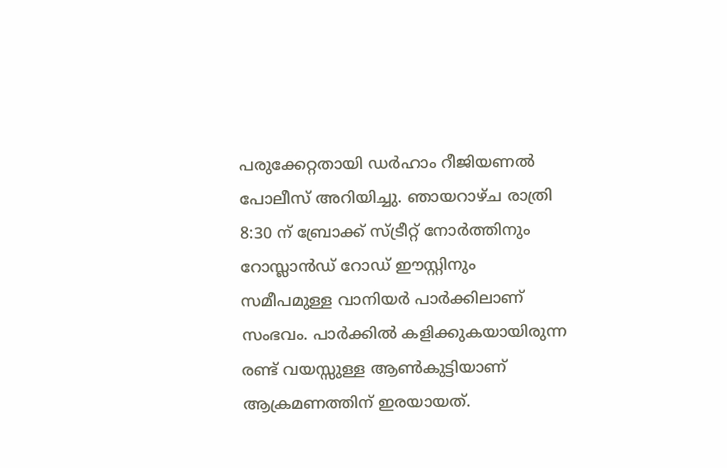പരുക്കേറ്റതായി ഡർഹാം റീജിയണൽ പോലീസ് അറിയിച്ചു. ഞായറാഴ്ച രാത്രി 8:30 ന് ബ്രോക്ക് സ്ട്രീറ്റ് നോർത്തിനും റോസ്ലാൻഡ് റോഡ് ഈസ്റ്റിനും സമീപമുള്ള വാനിയർ പാർക്കിലാണ് സംഭവം. പാർക്കിൽ കളിക്കുകയായിരുന്ന രണ്ട് വയസ്സുള്ള ആൺകുട്ടിയാണ് ആക്രമണത്തിന് ഇരയായത്.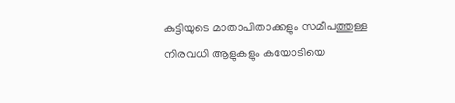കുട്ടിയുടെ മാതാപിതാക്കളും സമീപത്തുള്ള നിരവധി ആളുകളും കയോടിയെ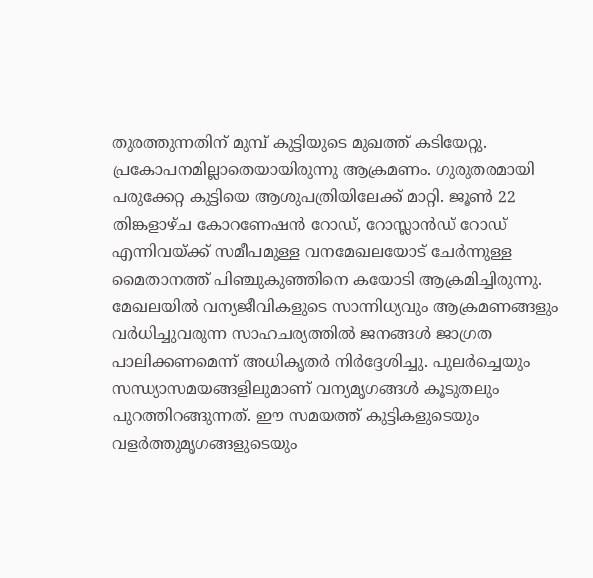തുരത്തുന്നതിന് മുമ്പ് കുട്ടിയുടെ മുഖത്ത് കടിയേറ്റു. പ്രകോപനമില്ലാതെയായിരുന്നു ആക്രമണം. ഗുരുതരമായി പരുക്കേറ്റ കുട്ടിയെ ആശുപത്രിയിലേക്ക് മാറ്റി. ജൂൺ 22 തിങ്കളാഴ്ച കോറണേഷൻ റോഡ്, റോസ്ലാൻഡ് റോഡ് എന്നിവയ്ക്ക് സമീപമുള്ള വനമേഖലയോട് ചേർന്നുള്ള മൈതാനത്ത് പിഞ്ചുകുഞ്ഞിനെ കയോടി ആക്രമിച്ചിരുന്നു.
മേഖലയിൽ വന്യജീവികളുടെ സാന്നിധ്യവും ആക്രമണങ്ങളും വർധിച്ചുവരുന്ന സാഹചര്യത്തിൽ ജനങ്ങൾ ജാഗ്രത പാലിക്കണമെന്ന് അധികൃതർ നിർദ്ദേശിച്ചു. പുലർച്ചെയും സന്ധ്യാസമയങ്ങളിലുമാണ് വന്യമൃഗങ്ങൾ കൂടുതലും പുറത്തിറങ്ങുന്നത്. ഈ സമയത്ത് കുട്ടികളുടെയും വളർത്തുമൃഗങ്ങളുടെയും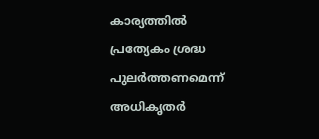കാര്യത്തിൽ പ്രത്യേകം ശ്രദ്ധ പുലർത്തണമെന്ന് അധികൃതർ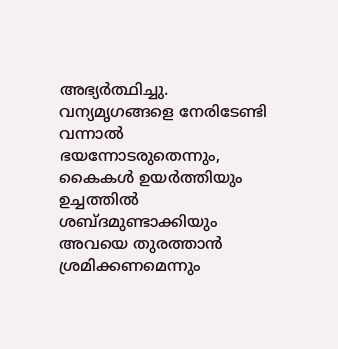അഭ്യർത്ഥിച്ചു. വന്യമൃഗങ്ങളെ നേരിടേണ്ടി വന്നാൽ ഭയന്നോടരുതെന്നും, കൈകൾ ഉയർത്തിയും ഉച്ചത്തിൽ ശബ്ദമുണ്ടാക്കിയും അവയെ തുരത്താൻ ശ്രമിക്കണമെന്നും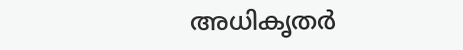അധികൃതർ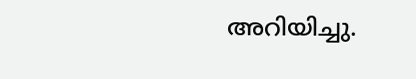അറിയിച്ചു.